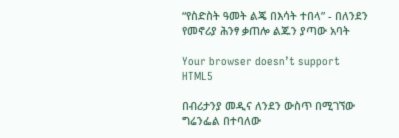“የስድስት ዓመት ልጄ በእሳት ተበላ” - በለንደን የመኖሪያ ሕንፃ ቃጠሎ ልጁን ያጣው አባት

Your browser doesn’t support HTML5

በብሪታንያ መዲና ለንደን ውስጥ በሚገኘው ግሬንፌል በተባለው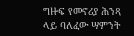ግዙፍ የመኖሪያ ሕንጻ ላይ ባለፈው ሣምንት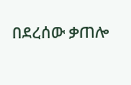በደረሰው ቃጠሎ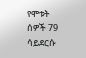የሞቱት ሰዎች 79 ሳይደርሱ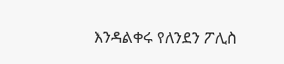እንዳልቀሩ የለንደን ፖሊስ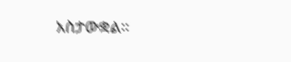አስታውቋል።